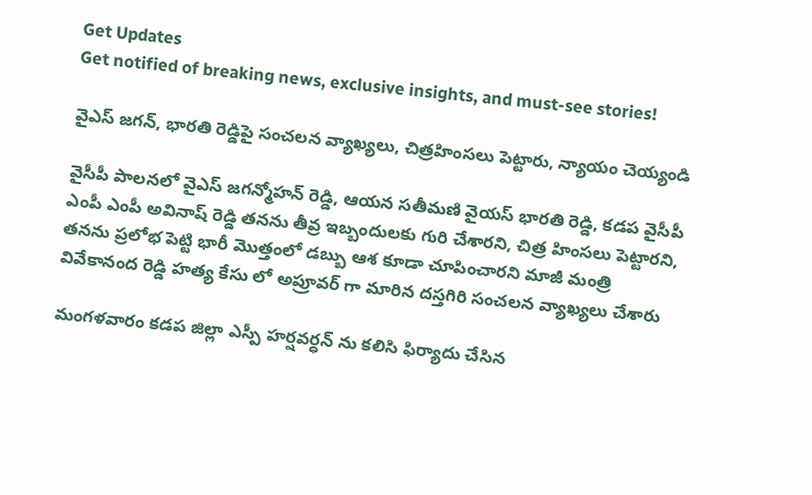Get Updates
Get notified of breaking news, exclusive insights, and must-see stories!

వైఎస్ జగన్, భారతి రెడ్డిపై సంచలన వ్యాఖ్యలు, చిత్రహింసలు పెట్టారు, న్యాయం చెయ్యండి

వైసీపీ పాలనలో వైఎస్ జగన్మోహన్ రెడ్డి, ఆయన సతీమణి వైయస్ భారతి రెడ్డి, కడప వైసీపీ ఎంపీ ఎంపీ అవినాష్ రెడ్డి తనను తీవ్ర ఇబ్బందులకు గురి చేశారని, చిత్ర హింసలు పెట్టారని, తనను ప్రలోభ పెట్టి భారీ మొత్తంలో డబ్బు ఆశ కూడా చూపించారని మాజీ మంత్రి వివేకానంద రెడ్డి హత్య కేసు లో అప్రూవర్ గా మారిన దస్తగిరి సంచలన వ్యాఖ్యలు చేశారు

మంగళవారం కడప జిల్లా ఎస్పీ హర్షవర్ధన్ ను కలిసి ఫిర్యాదు చేసిన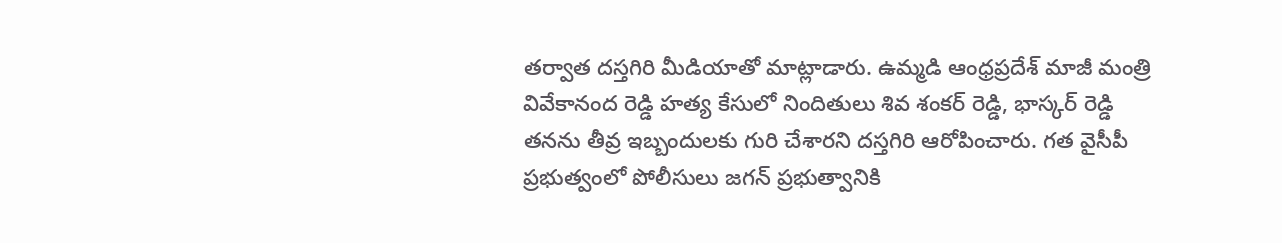తర్వాత దస్తగిరి మీడియాతో మాట్లాడారు. ఉమ్మడి ఆంధ్రప్రదేశ్ మాజీ మంత్రి వివేకానంద రెడ్డి హత్య కేసులో నిందితులు శివ శంకర్ రెడ్డి, భాస్కర్ రెడ్డి తనను తీవ్ర ఇబ్బందులకు గురి చేశారని దస్తగిరి ఆరోపించారు. గత వైసీపీ ప్రభుత్వంలో పోలీసులు జగన్ ప్రభుత్వానికి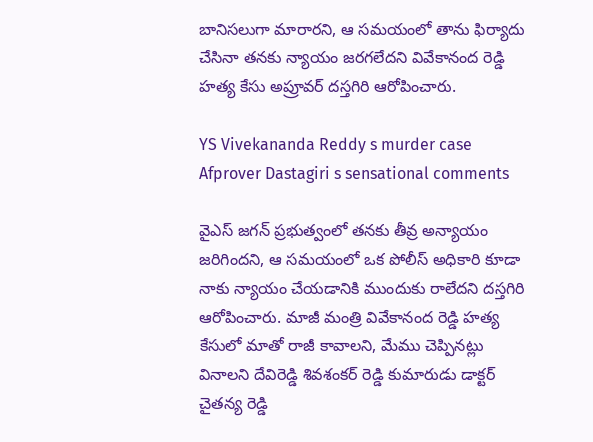బానిసలుగా మారారని, ఆ సమయంలో తాను ఫిర్యాదు చేసినా తనకు న్యాయం జరగలేదని వివేకానంద రెడ్డి హత్య కేసు అప్రూవర్ దస్తగిరి ఆరోపించారు.

YS Vivekananda Reddy s murder case Afprover Dastagiri s sensational comments

వైఎస్ జగన్ ప్రభుత్వంలో తనకు తీవ్ర అన్యాయం జరిగిందని, ఆ సమయంలో ఒక పోలీస్ అధికారి కూడా నాకు న్యాయం చేయడానికి ముందుకు రాలేదని దస్తగిరి ఆరోపించారు. మాజీ మంత్రి వివేకానంద రెడ్డి హత్య కేసులో మాతో రాజీ కావాలని, మేము చెప్పినట్లు వినాలని దేవిరెడ్డి శివశంకర్ రెడ్డి కుమారుడు డాక్టర్ చైతన్య రెడ్డి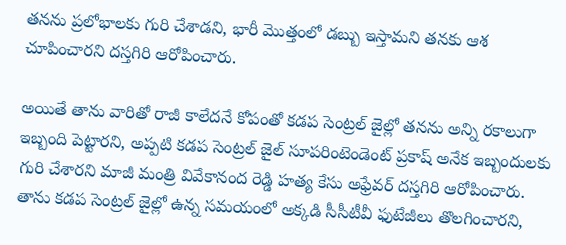తనను ప్రలోభాలకు గురి చేశాడని, భారీ మొత్తంలో డబ్బు ఇస్తామని తనకు ఆశ చూపించారని దస్తగిరి ఆరోపించారు.

అయితే తాను వారితో రాజీ కాలేదనే కోపంతో కడప సెంట్రల్ జైల్లో తనను అన్ని రకాలుగా ఇబ్బంది పెట్టారని, అప్పటి కడప సెంట్రల్ జైల్ సూపరింటెండెంట్ ప్రకాష్ అనేక ఇబ్బందులకు గురి చేశారని మాజీ మంత్రి వివేకానంద రెడ్డి హత్య కేసు అఫ్రేవర్ దస్తగిరి ఆరోపించారు. తాను కడప సెంట్రల్ జైల్లో ఉన్న సమయంలో అక్కడి సీసీటీవీ ఫుటేజీలు తొలగించారని,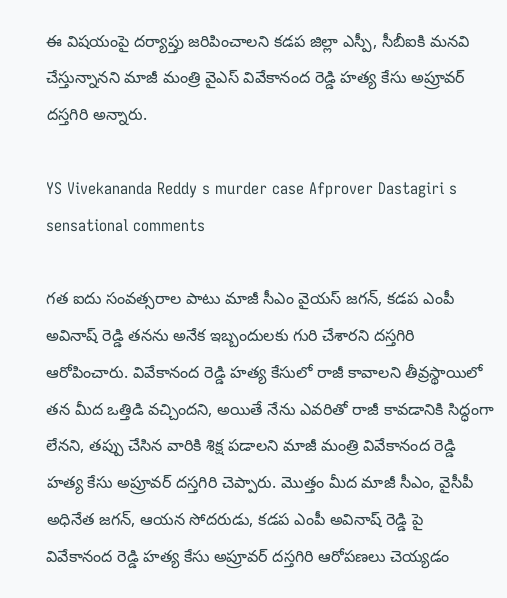ఈ విషయంపై దర్యాప్తు జరిపించాలని కడప జిల్లా ఎస్పీ, సీబీఐకి మనవి చేస్తున్నానని మాజీ మంత్రి వైఎస్ వివేకానంద రెడ్డి హత్య కేసు అప్రూవర్ దస్తగిరి అన్నారు.

YS Vivekananda Reddy s murder case Afprover Dastagiri s sensational comments

గత ఐదు సంవత్సరాల పాటు మాజీ సీఎం వైయస్ జగన్, కడప ఎంపీ అవినాష్ రెడ్డి తనను అనేక ఇబ్బందులకు గురి చేశారని దస్తగిరి ఆరోపించారు. వివేకానంద రెడ్డి హత్య కేసులో రాజీ కావాలని తీవ్రస్థాయిలో తన మీద ఒత్తిడి వచ్చిందని, అయితే నేను ఎవరితో రాజీ కావడానికి సిద్ధంగా లేనని, తప్పు చేసిన వారికి శిక్ష పడాలని మాజీ మంత్రి వివేకానంద రెడ్డి హత్య కేసు అప్రూవర్ దస్తగిరి చెప్పారు. మొత్తం మీద మాజీ సీఎం, వైసీపీ అధినేత జగన్, ఆయన సోదరుడు, కడప ఎంపీ అవినాష్ రెడ్డి పై వివేకానంద రెడ్డి హత్య కేసు అప్రూవర్ దస్తగిరి ఆరోపణలు చెయ్యడం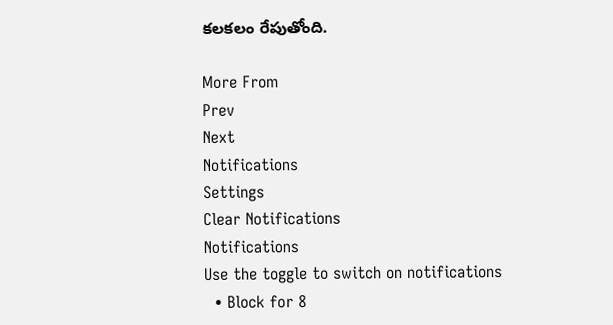కలకలం రేపుతోంది.

More From
Prev
Next
Notifications
Settings
Clear Notifications
Notifications
Use the toggle to switch on notifications
  • Block for 8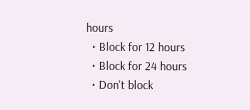hours
  • Block for 12 hours
  • Block for 24 hours
  • Don't block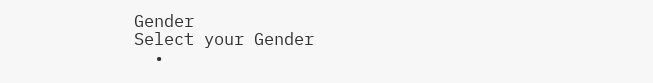Gender
Select your Gender
  •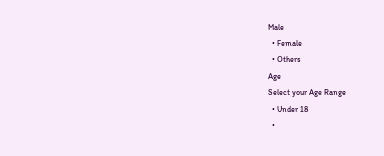Male
  • Female
  • Others
Age
Select your Age Range
  • Under 18
  •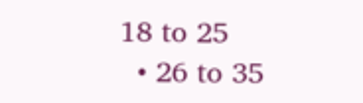18 to 25
  • 26 to 35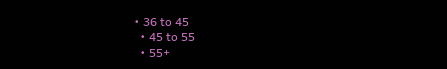• 36 to 45
  • 45 to 55
  • 55+